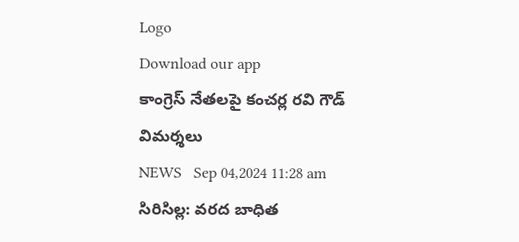Logo
Download our app
కాంగ్రెస్ నేతలపై కంచర్ల రవి గౌడ్ విమర్శలు
NEWS   Sep 04,2024 11:28 am
సిరిసిల్ల: వరద బాధిత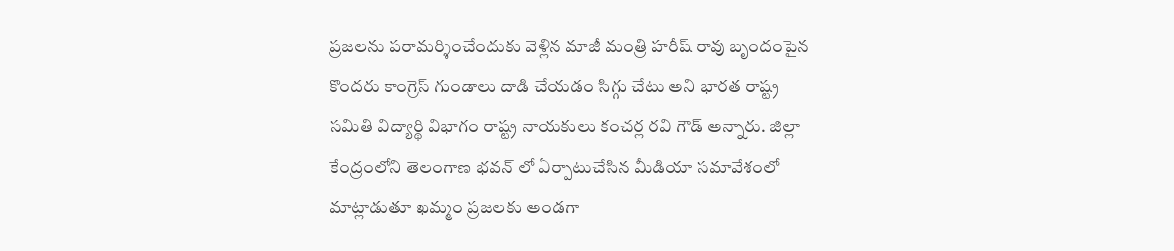ప్రజలను పరామర్శించేందుకు వెళ్లిన మాజీ మంత్రి హరీష్ రావు బృందంపైన కొందరు కాంగ్రెస్ గుండాలు దాడి చేయడం సిగ్గు చేటు అని భారత రాష్ట్ర సమితి విద్యార్థి విభాగం రాష్ట్ర నాయకులు కంచర్ల రవి గౌడ్ అన్నారు. జిల్లా కేంద్రంలోని తెలంగాణ భవన్ లో ఏర్పాటుచేసిన మీడియా సమావేశంలో మాట్లాడుతూ ఖమ్మం ప్రజలకు అండగా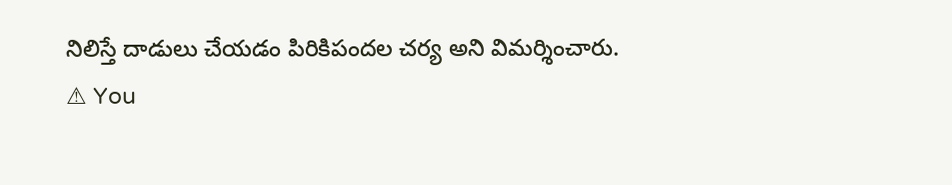నిలిస్తే దాడులు చేయడం పిరికిపందల చర్య అని విమర్శించారు.
⚠ You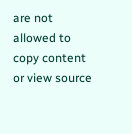are not allowed to copy content or view source